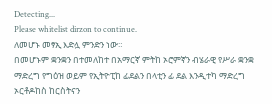Detecting...
Please whitelist dirzon to continue.
ለመሆኑ መፃኢ እድሏ ምንድን ነው።
በመሆኑም ቋንቋን በተመለከተ በአማርኛ ምትከ ኦሮምኛን ብሄራዊ የሥራ ቋንቋ ማድረግ የግዕዝ ወይም የኢትዮፒከ ፊደልን በላቲን ፊ ደል እንዲተካ ማድረግ ኦርቶዶከስ ከርስትናን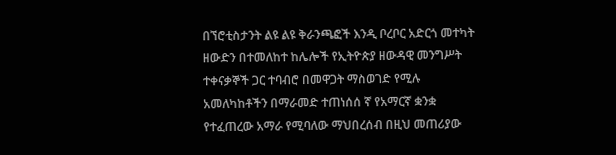በኘሮቲስታንት ልዩ ልዩ ቅራንጫፎች እንዲ ቦረቦር አድርጎ መተካት ዘውድን በተመለከተ ከሌሎች የኢትዮጵያ ዘውዳዊ መንግሥት ተቀናቃኞች ጋር ተባብሮ በመዋጋት ማስወገድ የሚሉ አመለካከቶችን በማራመድ ተጠነሰሰ ኛ የአማርኛ ቋንቋ የተፈጠረው አማራ የሚባለው ማህበረሰብ በዚህ መጠሪያው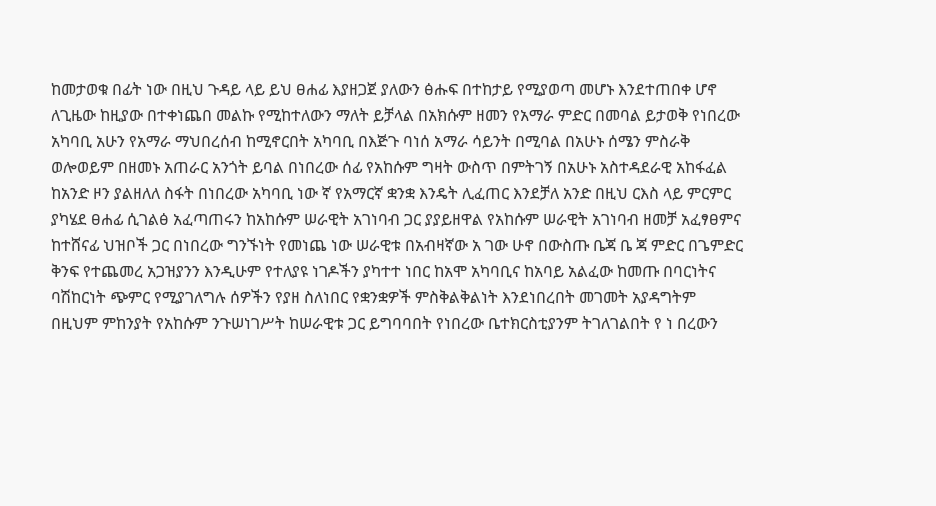ከመታወቁ በፊት ነው በዚህ ጉዳይ ላይ ይህ ፀሐፊ እያዘጋጀ ያለውን ፅሑፍ በተከታይ የሚያወጣ መሆኑ እንደተጠበቀ ሆኖ ለጊዜው ከዚያው በተቀነጨበ መልኩ የሚከተለውን ማለት ይቻላል በአክሱም ዘመን የአማራ ምድር በመባል ይታወቅ የነበረው አካባቢ አሁን የአማራ ማህበረሰብ ከሚኖርበት አካባቢ በእጅጉ ባነሰ አማራ ሳይንት በሚባል በአሁኑ ሰሜን ምስራቅ ወሎወይም በዘመኑ አጠራር አንጎት ይባል በነበረው ሰፊ የአከሱም ግዛት ውስጥ በምትገኝ በአሁኑ አስተዳደራዊ አከፋፈል ከአንድ ዞን ያልዘለለ ስፋት በነበረው አካባቢ ነው ኛ የአማርኛ ቋንቋ እንዴት ሊፈጠር እንደቻለ አንድ በዚህ ርእስ ላይ ምርምር ያካሄደ ፀሐፊ ሲገልፅ አፈጣጠሩን ከአከሱም ሠራዊት አገነባብ ጋር ያያይዘዋል የአከሱም ሠራዊት አገነባብ ዘመቻ አፈፃፀምና ከተሸናፊ ህዝቦች ጋር በነበረው ግንኙነት የመነጨ ነው ሠራዊቱ በአብዛኛው አ ገው ሁኖ በውስጡ ቤጃ ቤ ጃ ምድር በጌምድር ቅንፍ የተጨመረ አጋዝያንን እንዲሁም የተለያዩ ነገዶችን ያካተተ ነበር ከአሞ አካባቢና ከአባይ አልፈው ከመጡ በባርነትና ባሽከርነት ጭምር የሚያገለግሉ ሰዎችን የያዘ ስለነበር የቋንቋዎች ምስቅልቅልነት እንደነበረበት መገመት አያዳግትም በዚህም ምከንያት የአከሱም ንጉሠነገሥት ከሠራዊቱ ጋር ይግባባበት የነበረው ቤተክርስቲያንም ትገለገልበት የ ነ በረውን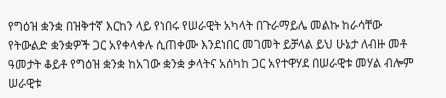የግዕዝ ቋንቋ በዝቅተኛ እርከን ላይ የነበሩ የሠራዊት አካላት በጉራማይሌ መልኩ ከራሳቸው የትውልድ ቋንቋዎች ጋር አየቀላቀሉ ሲጠቀሙ እንደነበር መገመት ይቻላል ይህ ሁኔታ ለብዙ መቶ ዓመታት ቆይቶ የግዕዝ ቋንቋ ከአገው ቋንቋ ቃላትና አሰካከ ጋር አየተዋሃደ በሠራዊቱ መሃል ብሎም ሠራዊቱ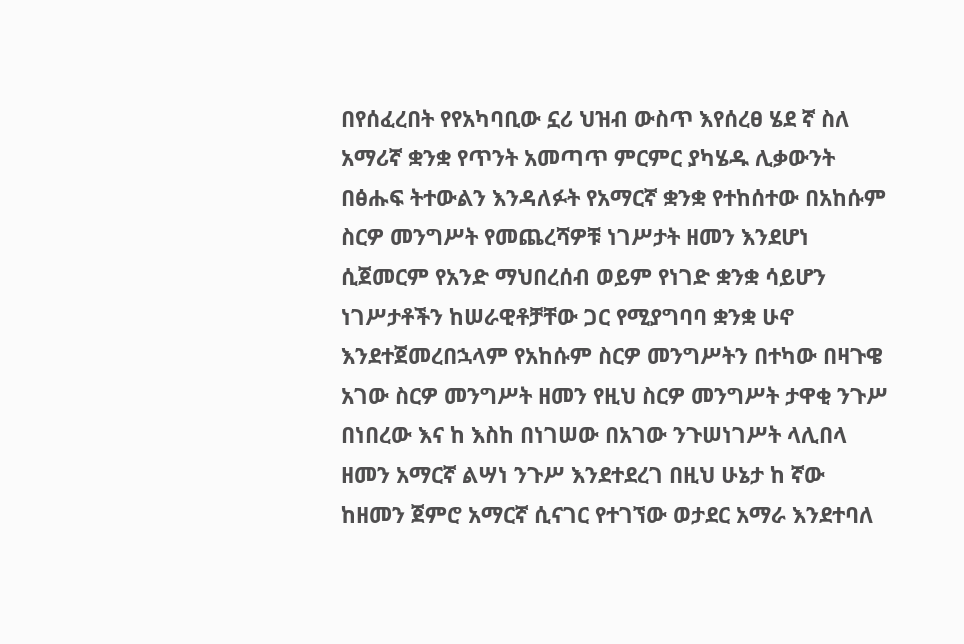በየሰፈረበት የየአካባቢው ኗሪ ህዝብ ውስጥ እየሰረፀ ሄደ ኛ ስለ አማሪኛ ቋንቋ የጥንት አመጣጥ ምርምር ያካሄዱ ሊቃውንት በፅሑፍ ትተውልን እንዳለፉት የአማርኛ ቋንቋ የተከሰተው በአከሱም ስርዎ መንግሥት የመጨረሻዎቹ ነገሥታት ዘመን እንደሆነ ሲጀመርም የአንድ ማህበረሰብ ወይም የነገድ ቋንቋ ሳይሆን ነገሥታቶችን ከሠራዊቶቻቸው ጋር የሚያግባባ ቋንቋ ሁኖ እንደተጀመረበኋላም የአከሱም ስርዎ መንግሥትን በተካው በዛጉዌ አገው ስርዎ መንግሥት ዘመን የዚህ ስርዎ መንግሥት ታዋቂ ንጉሥ በነበረው እና ከ እስከ በነገሠው በአገው ንጉሠነገሥት ላሊበላ ዘመን አማርኛ ልሣነ ንጉሥ እንደተደረገ በዚህ ሁኔታ ከ ኛው ከዘመን ጀምሮ አማርኛ ሲናገር የተገኘው ወታደር አማራ እንደተባለ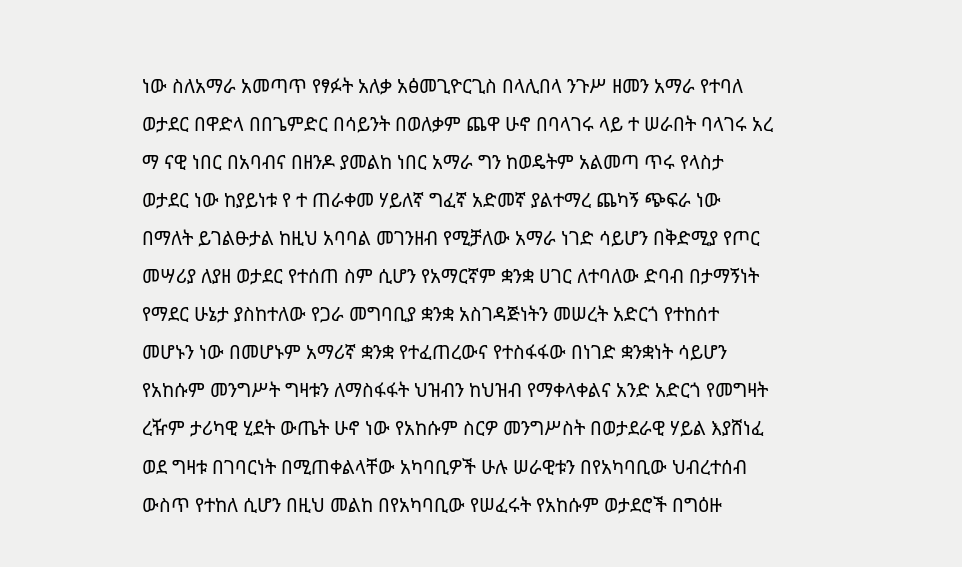ነው ስለአማራ አመጣጥ የፃፉት አለቃ አፅመጊዮርጊስ በላሊበላ ንጉሥ ዘመን አማራ የተባለ ወታደር በዋድላ በበጌምድር በሳይንት በወለቃም ጨዋ ሁኖ በባላገሩ ላይ ተ ሠራበት ባላገሩ አረ ማ ናዊ ነበር በአባብና በዘንዶ ያመልከ ነበር አማራ ግን ከወዴትም አልመጣ ጥሩ የላስታ ወታደር ነው ከያይነቱ የ ተ ጠራቀመ ሃይለኛ ግፈኛ አድመኛ ያልተማረ ጨካኝ ጭፍራ ነው በማለት ይገልፁታል ከዚህ አባባል መገንዘብ የሚቻለው አማራ ነገድ ሳይሆን በቅድሚያ የጦር መሣሪያ ለያዘ ወታደር የተሰጠ ስም ሲሆን የአማርኛም ቋንቋ ሀገር ለተባለው ድባብ በታማኝነት የማደር ሁኔታ ያስከተለው የጋራ መግባቢያ ቋንቋ አስገዳጅነትን መሠረት አድርጎ የተከሰተ መሆኑን ነው በመሆኑም አማሪኛ ቋንቋ የተፈጠረውና የተስፋፋው በነገድ ቋንቋነት ሳይሆን የአከሱም መንግሥት ግዛቱን ለማስፋፋት ህዝብን ከህዝብ የማቀላቀልና አንድ አድርጎ የመግዛት ረዥም ታሪካዊ ሂደት ውጤት ሁኖ ነው የአከሱም ስርዎ መንግሥስት በወታደራዊ ሃይል እያሸነፈ ወደ ግዛቱ በገባርነት በሚጠቀልላቸው አካባቢዎች ሁሉ ሠራዊቱን በየአካባቢው ህብረተሰብ ውስጥ የተከለ ሲሆን በዚህ መልከ በየአካባቢው የሠፈሩት የአከሱም ወታደሮች በግዕዙ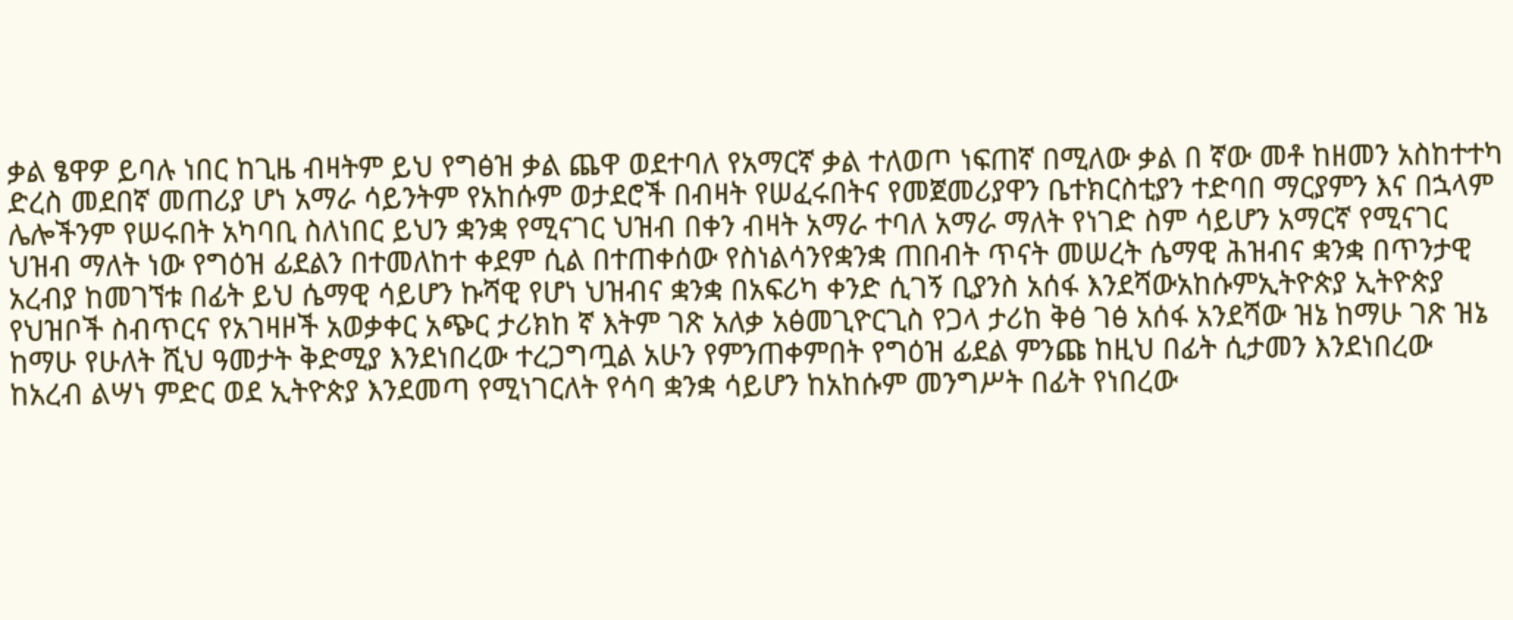ቃል ፄዋዎ ይባሉ ነበር ከጊዜ ብዛትም ይህ የግፅዝ ቃል ጨዋ ወደተባለ የአማርኛ ቃል ተለወጦ ነፍጠኛ በሚለው ቃል በ ኛው መቶ ከዘመን አስከተተካ ድረስ መደበኛ መጠሪያ ሆነ አማራ ሳይንትም የአከሱም ወታደሮች በብዛት የሠፈሩበትና የመጀመሪያዋን ቤተክርስቲያን ተድባበ ማርያምን እና በኋላም ሌሎችንም የሠሩበት አካባቢ ስለነበር ይህን ቋንቋ የሚናገር ህዝብ በቀን ብዛት አማራ ተባለ አማራ ማለት የነገድ ስም ሳይሆን አማርኛ የሚናገር ህዝብ ማለት ነው የግዕዝ ፊደልን በተመለከተ ቀደም ሲል በተጠቀሰው የስነልሳንየቋንቋ ጠበብት ጥናት መሠረት ሴማዊ ሕዝብና ቋንቋ በጥንታዊ አረብያ ከመገኘቱ በፊት ይህ ሴማዊ ሳይሆን ኩሻዊ የሆነ ህዝብና ቋንቋ በአፍሪካ ቀንድ ሲገኝ ቢያንስ አሰፋ እንደሻውአከሱምኢትዮጵያ ኢትዮጵያ የህዝቦች ስብጥርና የአገዛዞች አወቃቀር አጭር ታሪክከ ኛ እትም ገጽ አለቃ አፅመጊዮርጊስ የጋላ ታሪከ ቅፅ ገፅ አሰፋ አንደሻው ዝኔ ከማሁ ገጽ ዝኔ ከማሁ የሁለት ሺህ ዓመታት ቅድሚያ እንደነበረው ተረጋግጧል አሁን የምንጠቀምበት የግዕዝ ፊደል ምንጩ ከዚህ በፊት ሲታመን እንደነበረው ከአረብ ልሣነ ምድር ወደ ኢትዮጵያ እንደመጣ የሚነገርለት የሳባ ቋንቋ ሳይሆን ከአከሱም መንግሥት በፊት የነበረው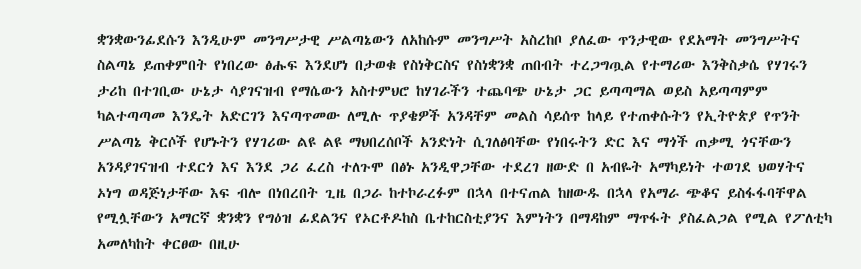ቋንቋውንፊደሱን እንዲሁም መንግሥታዊ ሥልጣኔውን ለአከሱም መንግሥት አስረከቦ ያለፈው ጥንታዊው የደአማት መንግሥትና ስልጣኔ ይጠቀምበት የነበረው ፅሑፍ እንደሆነ በታወቁ የስነቅርስና የስነቋንቋ ጠበብት ተረጋግጧል የተማሪው እንቅስቃሴ የሃገሩን ታሪከ በተገቢው ሁኔታ ሳያገናዝብ የማሴውን አስተምህሮ ከሃገራችን ተጨባጭ ሁኔታ ጋር ይጣጣማል ወይስ አይጣጣምም ካልተጣጣመ እንዴት አድርገን እናጣጥመው ለሚሉ ጥያቄዎች አንዳቸም መልስ ሳይሰጥ ከላይ የተጠቀሱትን የኢትዮጵያ የጥንት ሥልጣኔ ቅርሶች የሆኑትን የሃገሪው ልዩ ልዩ ማህበረሰቦች አንድነት ሲገለፅባቸው የነበሩትን ድር እና ማጎች ጠቃሚ ጎናቸውን አንዳያገናዝብ ተደርጎ እና እንደ ጋሪ ፈረስ ተለጉሞ በፅኑ አንዲዋጋቸው ተደረገ ዘውድ በ አብዬት አማካይነት ተወገደ ህወሃትና ኦነግ ወዳጅነታቸው እፍ ብሎ በነበረበት ጊዜ በጋራ ከተኮራረፉም በኋላ በተናጠል ከዘውዱ በኋላ የአማራ ጭቆና ይስፋፋባቸዋል የሚሏቸውን አማርኛ ቋንቋን የግዕዝ ፊደልንና የኦርቶዶከስ ቤተከርስቲያንና እምነትን በማዳከም ማጥፋት ያስፈልጋል የሚል የፖለቲካ አመለካከት ቀርፀው በዚሁ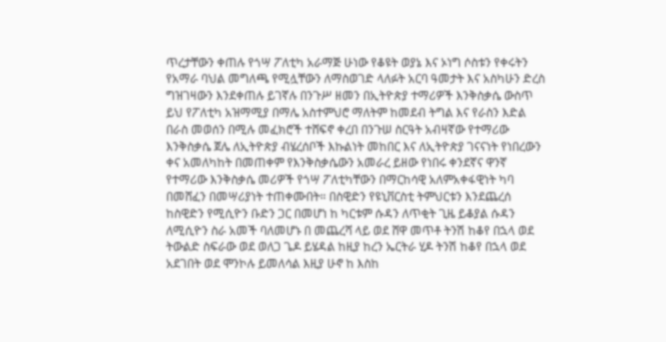ጥረታቸውን ቀጠሉ የጎሣ ፖለቲካ አራማጅ ሁነው የቆዩት ወያኔ እና ኦነግ ሶስቱን የቀሩትን የአማራ ባህል መግለጫ የሚሏቸውን ለማስወገድ ላለፉት አርባ ዓመታት እና አስካሁን ድረስ ግዝገዛውን እንደቀጠሉ ይገኛሉ በንጉሥ ዘመን በኢትዮጵያ ተማሪዎች እንቅስቃሴ ውስጥ ይህ የፖለቲካ አዝማሚያ በማሌ አስተምህሮ ማለትም ከመደብ ትግል እና የራስን እድል በራስ መወሰን በሚሉ መፈክሮች ተሸፍኖ ቀረበ በንጉሠ ስርዓት አብዛኛው የተማሪው እንቅስቃሴ ጀሌ ለኢትዮጵያ ብሄረሰቦች እኩልነት መከበር እና ለኢትዮጵያ ገናናነት የነበረውን ቀና አመለካከት በመጠቀም የእንቅስቃሴውን አመራረ ይዘው የነበሩ ቀንደኛና ዋንኛ የተማሪው እንቅስቃሴ መሪዎች የጎሣ ፖለቲካቸውን በማርከሳዊ አለምአቀፋዊነት ካባ በመሸፈን በመሣሪያነት ተጠቀሙበት። በስዊድን የዩኒቨርስቲ ትምህርቱን እንደጨረሰ ከስዊድን የሚሲዮን ቡድን ጋር በመሆነ ከ ካርቱም ሱዳን ለጥቂት ጊዜ ይቆያል ሱዳን ለሚሲዮን ስራ አመች ባለመሆኑ በ መጨረሻ ላይ ወደ ሸዋ መጥቶ ትንሽ ከቆየ በኋላ ወደ ትውልድ ስፍራው ወደ ወለጋ ጌዶ ይሄዳል ከዚያ ከረን ኤርትራ ሂዶ ትንሽ ከቆየ በኋላ ወደ አደገበት ወደ ሞንኮሉ ይመለሳል እዚያ ሁኖ ከ እስከ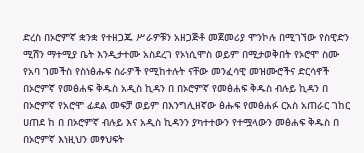ድረስ በኦሮምኛ ቋንቋ የተዘጋጁ ሥራዎቹን አዘጋጅቶ መጀመሪያ ሞንኮሉ በሚገኘው የስዊድን ሚሽን ማተሚያ ቤት እንዲታተሙ አስደረገ የኦነሲሞስ ወይም በሚታወቅበት የኦሮሞ ስሙ የአባ ገመችስ የስነፅሑፍ ስራዎች የሚከተሉት ናቸው መንፈሳዊ መዝሙሮችና ድርሳኖች በኦሮምኛ የመፅሐፍ ቅዱስ አዲስ ኪዳን በ በኦሮምኛ የመፅሐፍ ቅዱስ ብሉይ ኪዳን በ በኦሮምኛ የአሮሞ ፊደል መፍቻ ወይም በእንግሊዘኛው ፅሑፍ የመፅሐፉ ርአስ አጠራር ገከር ሀጠደ ከ በ በኦሮምኛ ብሉይ እና አዲስ ኪዳንን ያካተተውን የተሟላውን መፅሐፍ ቅዱስ በ በኦሮምኛ እነዚህን መፃህፍት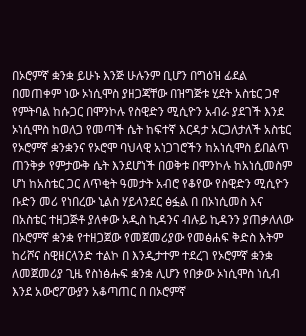በኦሮምኛ ቋንቋ ይሁኑ እንጅ ሁሉንም ቢሆን በግዕዝ ፊደል በመጠቀም ነው ኦነሲሞስ ያዘጋጃቸው በዝግጅቱ ሂደት አስቴር ጋኖ የምትባል ከሱጋር በሞንኮሉ የስዊድን ሚሲዮን አብራ ያደገች እንደ ኦነሲሞስ ከወለጋ የመጣች ሴት ከፍተኛ እርዳታ አርጋለታለች አስቴር የኦሮምኛ ቋንቋንና የኦሮሞ ባህላዊ አነጋገሮችን ከአነሲሞስ ይበልጥ ጠንቅቃ የምታውቅ ሴት እንደሆነች በወቅቱ በሞንኮሉ ከአነሲመስም ሆነ ከአስቴር ጋር ለጥቂት ዓመታት አብሮ የቆየው የስዊድን ሚሲዮን ቡድን መሪ የነበረው ኒልስ ሃይላንደር ፅፏል በ በኦነሲመስ እና በአስቴር ተዘጋጅቶ ያለቀው አዲስ ኪዳንና ብሉይ ኪዳንን ያጠቃለለው በኦሮምኛ ቋንቋ የተዘጋጀው የመጀመሪያው የመፅሐፍ ቅድስ እትም ከሪሾና ስዊዘርላንድ ተልኮ በ እንዲታተም ተደረገ የኦሮምኛ ቋንቋ ለመጀመሪያ ጊዜ የስነፅሑፍ ቋንቋ ሊሆን የበቃው ኦነሲሞስ ነሲብ እንደ አውሮፖውያን አቆጣጠር በ በኦሮምኛ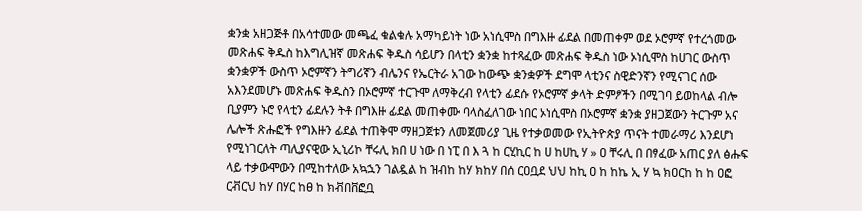ቋንቋ አዘጋጅቶ በአሳተመው መጫፈ ቁልቁሉ አማካይነት ነው አነሲሞስ በግእዙ ፊደል በመጠቀም ወደ ኦሮምኛ የተረጎመው መጽሐፍ ቅዱስ ከእግሊዝኛ መጽሐፍ ቅዱስ ሳይሆን በላቲን ቋንቋ ከተጻፈው መጽሐፍ ቅዱስ ነው ኦነሲሞስ ከሀገር ውስጥ ቋንቋዎች ውስጥ ኦሮምኛን ትግሪኛን ብሌንና የኤርትራ አገው ከውጭ ቋንቋዎች ደግሞ ላቲንና ስዊድንኛን የሚናገር ሰው አእንደመሆኑ መጽሐፍ ቅዱስን በኦሮምኛ ተርጉሞ ለማቅረብ የላቲን ፊደሱ የኦሮምኛ ቃላት ድምፆችን በሚገባ ይወከላል ብሎ ቢያምን ኑሮ የላቲን ፊደሉን ትቶ በግእዙ ፊደል መጠቀሙ ባላስፈለገው ነበር ኦነሲሞስ በኦሮምኛ ቋንቋ ያዘጋጀውን ትርጉም አና ሌሎች ጽሑፎች የግእዙን ፊደል ተጠቅሞ ማዘጋጀቱን ለመጀመሪያ ጊዜ የተቃወመው የኢትዮጵያ ጥናት ተመራማሪ እንደሆነ የሚነገርለት ጣሊያናዊው ኢኒሪኮ ቸሩሊ ክበ ሀ ነው በ ነፒ በ እ ጓ ከ ርሂኪር ከ ሀ ከሀኪ ሃ » ዐ ቸሩሊ በ በፃፈው አጠር ያለ ፅሑፍ ላይ ተቃውሞውን በሚከተለው አኳኋን ገልዷል ከ ዝብከ ከሃ ክከሃ በሰ ርዐቧደ ህህ ከኪ ዐ ከ ከኬ ኢ ሃ ኳ ክዐርከ ከ ከ ዐፎ ርቭርህ ከሃ በሃር ከፀ ከ ክቭበቨፎቧ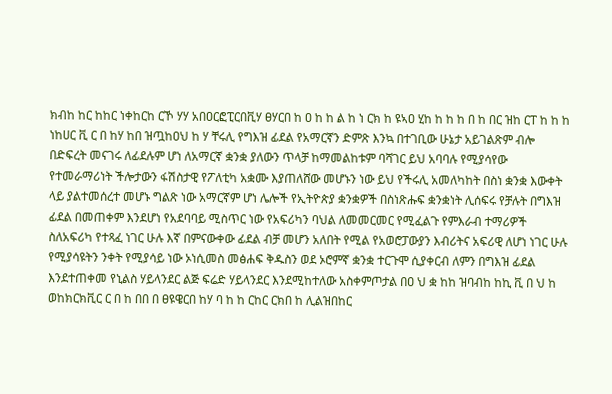ክብከ ከር ከከር ነቀከርከ ርኾ ሃሃ አበዐርፎፒርበቪሃ ፀሃርበ ከ ዐ ከ ከ ል ከ ነ ርክ ከ ዩኣዐ ሂከ ከ ከ ከ በ ከ በር ዝከ ርፐ ከ ከ ከ ነከሀር ቪ ር በ ከሃ ከበ ዝጧከዐህ ከ ሃ ቸሩሊ የግእዝ ፊደል የአማርኛን ድምጽ እንኳ በተገቢው ሁኔታ አይገልጽም ብሎ በድፍረት መናገሩ ለፊደሉም ሆነ ለአማርኛ ቋንቋ ያለውን ጥላቻ ከማመልከቱም ባሻገር ይህ አባባሉ የሚያሳየው የተመራማሪነት ችሎታውን ፋሽስታዊ የፖለቲካ አቋሙ እያጠለሸው መሆኑን ነው ይህ የችሩሊ አመለካከት በስነ ቋንቋ እውቀት ላይ ያልተመሰረተ መሆኑ ግልጽ ነው አማርኛም ሆነ ሌሎች የኢትዮጵያ ቋንቋዎች በስነጽሑፍ ቋንቋነት ሊሰፍሩ የቻሉት በግእዝ ፊደል በመጠቀም እንደሆነ የአደባባይ ሚስጥር ነው የአፍሪካን ባህል ለመመርመር የሚፈልጉ የምእራብ ተማሪዎች ስለአፍሪካ የተጻፈ ነገር ሁሉ እኛ በምናውቀው ፊደል ብቻ መሆን አለበት የሚል የአወሮፓውያን እብሪትና አፍሪዊ ለሆነ ነገር ሁሉ የሚያሳዩትን ንቀት የሚያሳይ ነው ኦነሲመስ መፅሐፍ ቅዱስን ወደ ኦሮምኛ ቋንቋ ተርጉሞ ሲያቀርብ ለምን በግእዝ ፊደል እንደተጠቀመ የኒልስ ሃይላንደር ልጅ ፍሬድ ሃይላንደር እንደሚከተለው አስቀምጦታል በዐ ህ ቋ ከከ ዝባብከ ከኪ ቪ በ ህ ከ ወከክርክቪር ር በ ከ በበ በ ፀዩዌርበ ከሃ ባ ከ ከ ርከር ርክበ ከ ሊልዝበከር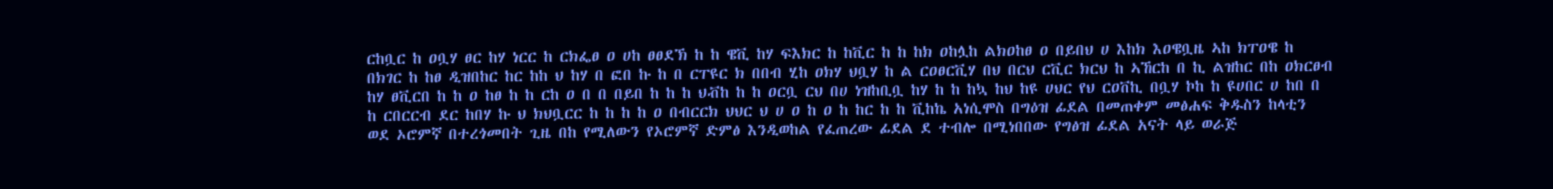ርከቧር ከ ዐቧሃ ፀር ከሃ ነርር ከ ርክፌፀ ዐ ሀከ ፀፀደኽ ከ ከ ዌቪ ከሃ ፍእክር ከ ከቪር ከ ከ ከክ ዐከሏከ ልክዐከፀ ዐ በይበህ ሀ እከክ እዐዌቧዜ ኣከ ክፐዐዌ ከ በክገር ከ ከፀ ዲዝበከር ከር ከከ ህ ከሃ በ ፎበ ኩ ከ በ ርፐዩር ክ በበብ ሂከ ዐክሃ ህቧሃ ከ ል ርዐፀርቪሃ በህ በርህ ርቪር ክርህ ከ ኣኸርከ በ ኪ ልዝከር በከ ዐክርፀብ ከሃ ፀቪርበ ከ ከ ዐ ከፀ ከ ከ ርከ ዐ በ በ በይበ ከ ከ ከ ህቭከ ከ ከ ዐርቧ ርህ በሀ ነዝከቢቧ ከሃ ከ ከ ከኳ ከህ ከዩ ሀህር የህ ርዐቨኪ በቧሃ ኮከ ከ ዩሀበር ሀ ከበ በ ከ ርበርርብ ደር ከበሃ ኩ ህ ክህቧርር ከ ከ ከ ከ ዐ በብርርክ ህህር ህ ሀ ዐ ከ ዐ ከ ከር ከ ከ ቪከኬ አነሲሞስ በግዕዝ ፊደል በመጠቀም መፅሐፍ ቅዱስን ከላቲን ወደ ኦሮምኛ በተረጎመበት ጊዜ በከ የሚለውን የኦሮምኛ ድምፅ እንዲወከል የፈጠረው ፊደል ደ ተብሎ በሚነበበው የግፅዝ ፊደል አናት ላይ ወራጅ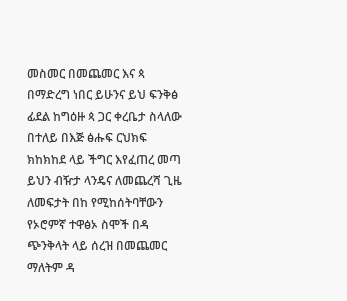መስመር በመጨመር እና ጳ በማድረግ ነበር ይሁንና ይህ ፍንቅፅ ፊደል ከግዕዙ ጳ ጋር ቀረቤታ ስላለው በተለይ በእጅ ፅሑፍ ርህክፍ ክከክከደ ላይ ችግር እየፈጠረ መጣ ይህን ብዥታ ላንዴና ለመጨረሻ ጊዜ ለመፍታት በከ የሚከሰትባቸውን የኦሮምኛ ተዋፅኦ ስሞች በዳ ጭንቅላት ላይ ሰረዝ በመጨመር ማለትም ዳ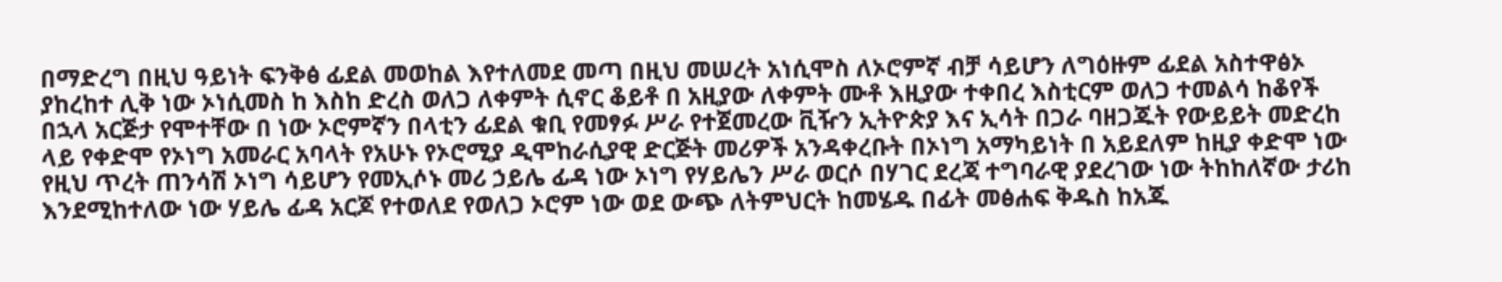በማድረግ በዚህ ዓይነት ፍንቅፅ ፊደል መወከል እየተለመደ መጣ በዚህ መሠረት አነሲሞስ ለኦሮምኛ ብቻ ሳይሆን ለግዕዙም ፊደል አስተዋፅኦ ያከረከተ ሊቅ ነው ኦነሲመስ ከ እስከ ድረስ ወለጋ ለቀምት ሲኖር ቆይቶ በ አዚያው ለቀምት ሙቶ እዚያው ተቀበረ እስቲርም ወለጋ ተመልሳ ከቆየች በኋላ አርጅታ የሞተቸው በ ነው ኦሮምኛን በላቲን ፊደል ቁቢ የመፃፉ ሥራ የተጀመረው ቪዥን ኢትዮጵያ እና ኢሳት በጋራ ባዘጋጁት የውይይት መድረከ ላይ የቀድሞ የኦነግ አመራር አባላት የአሁኑ የኦሮሚያ ዲሞከራሲያዊ ድርጅት መሪዎች አንዳቀረቡት በኦነግ አማካይነት በ አይደለም ከዚያ ቀድሞ ነው የዚህ ጥረት ጠንሳሽ ኦነግ ሳይሆን የመኢሶኑ መሪ ኃይሌ ፊዳ ነው ኦነግ የሃይሌን ሥራ ወርሶ በሃገር ደረጃ ተግባራዊ ያደረገው ነው ትከከለኛው ታሪከ እንደሚከተለው ነው ሃይሌ ፊዳ አርጆ የተወለደ የወለጋ ኦሮም ነው ወደ ውጭ ለትምህርት ከመሄዱ በፊት መፅሐፍ ቅዱስ ከአጁ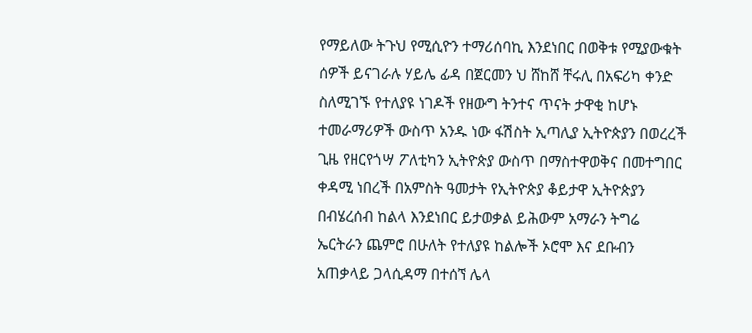የማይለው ትጉህ የሚሲዮን ተማሪሰባኪ እንደነበር በወቅቱ የሚያውቁት ሰዎች ይናገራሉ ሃይሌ ፊዳ በጀርመን ህ ሸከሸ ቸሩሊ በአፍሪካ ቀንድ ስለሚገኙ የተለያዩ ነገዶች የዘውግ ትንተና ጥናት ታዋቂ ከሆኑ ተመራማሪዎች ውስጥ አንዱ ነው ፋሽስት ኢጣሊያ ኢትዮጵያን በወረረች ጊዜ የዘርየጎሣ ፖለቲካን ኢትዮጵያ ውስጥ በማስተዋወቅና በመተግበር ቀዳሚ ነበረች በአምስት ዓመታት የኢትዮጵያ ቆይታዋ ኢትዮጵያን በብሄረሰብ ከልላ እንደነበር ይታወቃል ይሕውም አማራን ትግሬ ኤርትራን ጨምሮ በሁለት የተለያዩ ከልሎች ኦሮሞ እና ደቡብን አጠቃላይ ጋላሲዳማ በተሰኘ ሌላ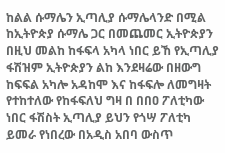ከልል ሱማሌን ኢጣሊያ ሱማሌላንድ በሚል ከኢትዮጵያ ሱማሌ ጋር በመጨመር ኢትዮጵያን በዚህ መልከ ከፋፍላ አካላ ነበር ይኸ የኢጣሊያ ፋሽዝም ኢትዮጵያን ልከ እንደዛሬው በዘውግ ከፍፍል አካሎ አዳከሞ እና ከፋፍሎ ለመግዛት የተከተለው የከፋፍለህ ግዛ በ በበዐ ፖለቲካው ነበር ፋሽስት ኢጣሊያ ይህን የጎሣ ፖለቲካ ይመራ የነበረው በአዲስ አበባ ውስጥ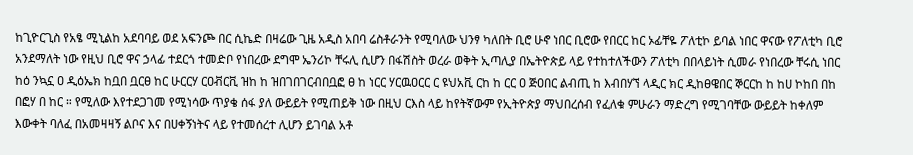ከጊዮርጊስ የአፄ ሚኒልከ አደባባይ ወደ አፍንጮ በር ሲኬድ በዛሬው ጊዜ አዲስ አበባ ሬስቶራንት የሚባለው ህንፃ ካለበት ቢሮ ሁኖ ነበር ቢሮው የበርር ከር ኦፊቸዬ ፖለቲኮ ይባል ነበር ዋናው የፖለቲካ ቢሮ አንደማለት ነው የዚህ ቢሮ ዋና ኃላፊ ተደርጎ ተመድቦ የነበረው ደግሞ ኤንሪኮ ቸሩሊ ሲሆን በፋሽስት ወረራ ወቅት ኢጣሊያ በኤትዮጵይ ላይ የተከተለችውን ፖለቲካ በበላይነት ሲመራ የነበረው ቸሩሲ ነበር ከዕ ንኳኗ ዐ ዲዕኤክ ከቧበ ቧርፀ ከር ሁርርሃ ርዐቭርቪ ዝከ ከ ዝበገበገርብበቧፎ ፀ ከ ነርር ሃርዉዐርር ር ዩህአቪ ርከ ከ ርር ዐ ጅዐበር ልብጢ ከ እብበሃኘ ላዲር ክር ዲከፀዌበር ኞርርከ ከ ከሀ ኮከበ በከ በፎሃ በ ከር ። የሚለው እየተደጋገመ የሚነሳው ጥያቄ ሰፋ ያለ ውይይት የሚጠይቅ ነው በዚህ ርእስ ላይ ከየትኛውም የኢትዮጵያ ማህበረሰብ የፈለቁ ምሁራን ማድረግ የሚገባቸው ውይይት ከቀለም እውቀት ባለፈ በአመዛዛኝ ልቦና እና በሀቀኝነትና ላይ የተመሰረተ ሊሆን ይገባል አቶ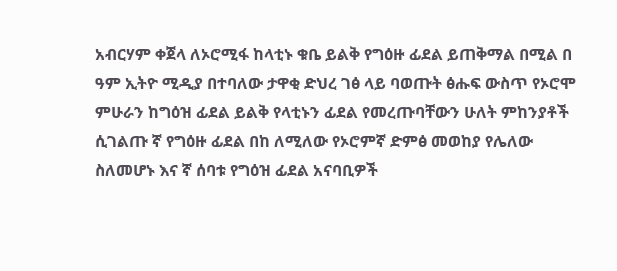አብርሃም ቀጀላ ለኦሮሚፋ ከላቲኑ ቁቤ ይልቅ የግዕዙ ፊደል ይጠቅማል በሚል በ ዓም ኢትዮ ሚዲያ በተባለው ታዋቂ ድህረ ገፅ ላይ ባወጡት ፅሑፍ ውስጥ የኦሮሞ ምሁራን ከግዕዝ ፊደል ይልቅ የላቲኑን ፊደል የመረጡባቸውን ሁለት ምከንያቶች ሲገልጡ ኛ የግዕዙ ፊደል በከ ለሚለው የኦሮምኛ ድምፅ መወከያ የሌለው ስለመሆኑ እና ኛ ሰባቱ የግዕዝ ፊደል አናባቢዎች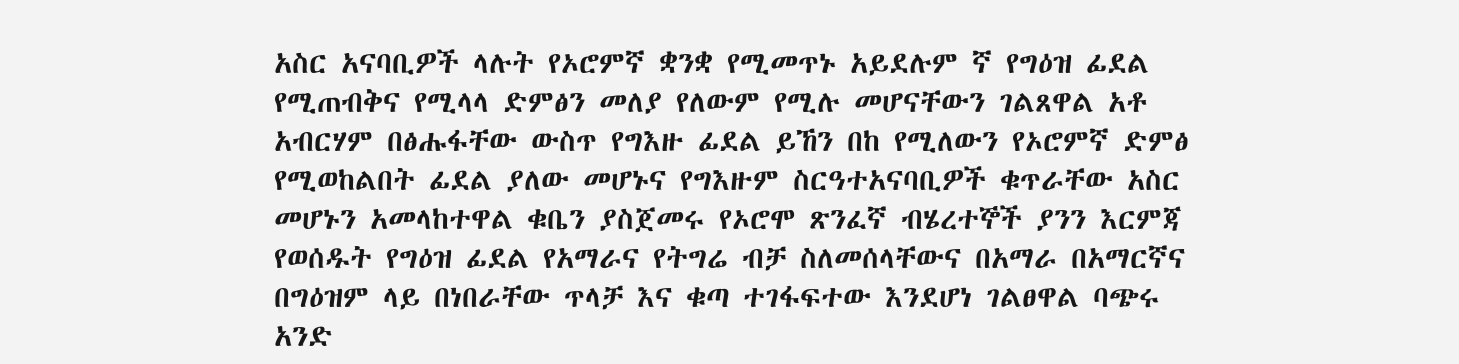አስር አናባቢዎች ላሉት የኦሮምኛ ቋንቋ የሚመጥኑ አይደሉም ኛ የግዕዝ ፊደል የሚጠብቅና የሚላላ ድምፅን መለያ የለውም የሚሉ መሆናቸውን ገልጸዋል አቶ አብርሃም በፅሑፋቸው ውስጥ የግእዙ ፊደል ይኸን በከ የሚለውን የኦሮምኛ ድምፅ የሚወከልበት ፊደል ያለው መሆኑና የግእዙም ስርዓተአናባቢዎች ቁጥራቸው አስር መሆኑን አመላከተዋል ቁቤን ያስጀመሩ የኦሮሞ ጽንፈኛ ብሄረተኞች ያንን እርምጃ የወሰዱት የግዕዝ ፊደል የአማራና የትግሬ ብቻ ስለመሰላቸውና በአማራ በአማርኛና በግዕዝም ላይ በነበራቸው ጥላቻ እና ቁጣ ተገፋፍተው እንደሆነ ገልፀዋል ባጭሩ አንድ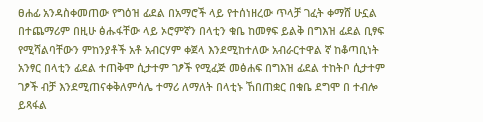ፀሐፊ አንዳስቀመጠው የግዕዝ ፊደል በአማሮች ላይ የተሰነዘረው ጥላቻ ገፈት ቀማሸ ሁኗል በተጨማሪም በዚሁ ፅሑፋቸው ላይ ኦሮምኛን በላቲን ቁቤ ከመፃፍ ይልቅ በግእዝ ፊደል ቢፃፍ የሚሻልባቸውን ምከንያቶች አቶ አብርሃም ቀጀላ እንደሚከተለው አብራርተዋል ኛ ከቆጣቢነት አንፃር በላቲን ፊደል ተጠቅሞ ሲታተም ገፆች የሚፈጅ መፅሐፍ በግእዝ ፊደል ተከትቦ ሲታተም ገፆች ብቻ እንደሚጠናቀቅለምሳሌ ተማሪ ለማለት በላቲኑ ኸበጠቋር በቁቤ ደግሞ በ ተብሎ ይጻፋል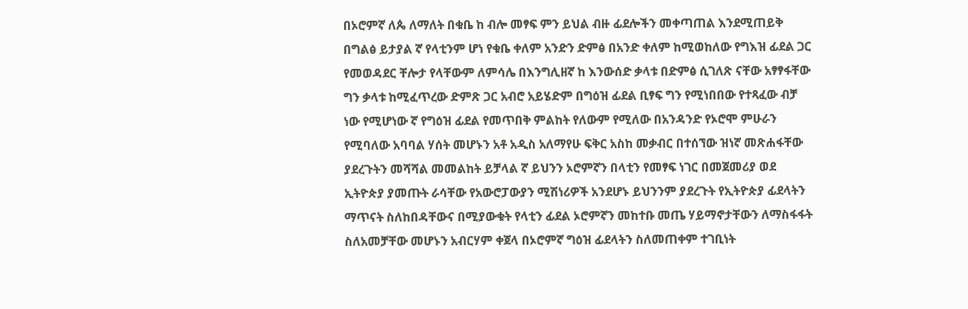በኦሮምኛ ለጴ ለማለት በቁቤ ከ ብሎ መፃፍ ምን ይህል ብዙ ፊደሎችን መቀጣጠል እንደሚጠይቅ በግልፅ ይታያል ኛ የላቲንም ሆነ የቁቤ ቀለም አንድን ድምፅ በአንድ ቀለም ከሚወከለው የግእዝ ፊደል ጋር የመወዳደር ቸሎታ የላቸውም ለምሳሌ በእንግሊዘኛ ከ እንውሰድ ቃላቱ በድምፅ ሲገለጽ ናቸው አፃፃፋቸው ግን ቃላቱ ከሚፈጥረው ድምጽ ጋር አብሮ አይሄድም በግዕዝ ፊደል ቢፃፍ ግን የሚነበበው የተጻፈው ብቻ ነው የሚሆነው ኛ የግዕዝ ፊደል የመጥበቅ ምልከት የለውም የሚለው በአንዳንድ የኦሮሞ ምሁራን የሚባለው አባባል ሃሰት መሆኑን አቶ አዲስ አለማየሁ ፍቅር አስከ መቃብር በተሰኘው ዝነኛ መጽሐፋቸው ያደረጉትን መሻሻል መመልከት ይቻላል ኛ ይህንን ኦሮምኛን በላቲን የመፃፍ ነገር በመጀመሪያ ወደ ኢትዮጵያ ያመጡት ራሳቸው የአውሮፓውያን ሚሽነሪዎች አንደሆኑ ይህንንም ያደረጉት የኢትዮጵያ ፊደላትን ማጥናት ስለከበዳቸውና በሚያውቁት የላቲን ፊደል ኦሮምኛን መከተቡ መጤ ሃይማኖታቸውን ለማስፋፋት ስለአመቻቸው መሆኑን አብርሃም ቀጀላ በኦሮምኛ ግዕዝ ፊደላትን ስለመጠቀም ተገቢነት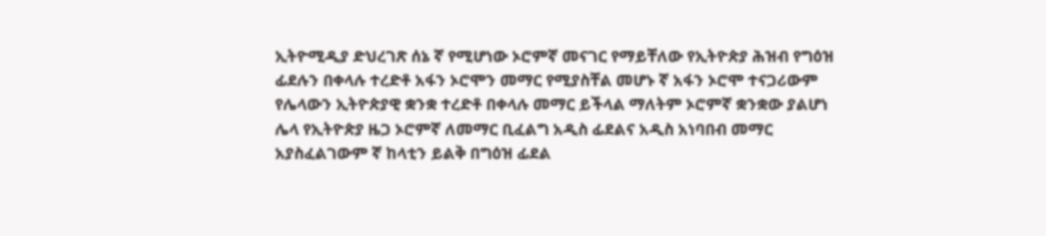ኢትዮሚዲያ ድህረገጽ ሰኔ ኛ የሚሆነው ኦሮምኛ መናገር የማይቸለው የኢትዮጵያ ሕዝብ የግዕዝ ፊደሉን በቀላሉ ተረድቶ አፋን ኦሮሞን መማር የሚያስቸል መሆኑ ኛ አፋን ኦሮሞ ተናጋሪውም የሌላውን ኢትዮጵያዊ ቋንቋ ተረድቶ በቀላሉ መማር ይችላል ማለትም ኦሮምኛ ቋንቋው ያልሆነ ሌላ የኢትዮጵያ ዜጋ ኦሮምኛ ለመማር ቢፈልግ አዲስ ፊደልና አዲስ አነባበብ መማር አያስፈልገውም ኛ ከላቲን ይልቅ በግዕዝ ፊደል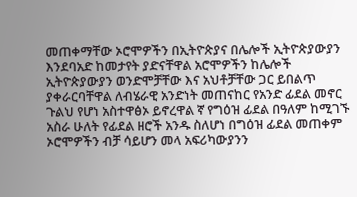መጠቀማቸው ኦሮሞዎችን በኢትዮጵያና በሌሎች ኢትዮጵያውያን እንደባአድ ከመታየት ያድናቸዋል አሮሞዎችን ከሌሎች ኢትዮጵያውያን ወንድሞቻቸው እና አህቶቻቸው ጋር ይበልጥ ያቀራርባቸዋል ለብሄራዊ አንድነት መጠናከር የአንድ ፊደል መኖር ጉልህ የሆነ አስተዋፅኦ ይኖረዋል ኛ የግዕዝ ፊደል በዓለም ከሚገኙ አስራ ሁለት የፊደል ዘሮች አንዱ ስለሆነ በግዕዝ ፊደል መጠቀም ኦሮሞዎችን ብቻ ሳይሆን መላ አፍሪካውያንን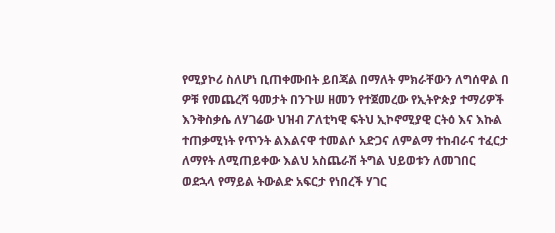የሚያኮሪ ስለሆነ ቢጠቀሙበት ይበጃል በማለት ምክራቸውን ለግሰዋል በ ዎቹ የመጨረሻ ዓመታት በንጉሠ ዘመን የተጀመረው የኢትዮጵያ ተማሪዎች እንቅስቃሴ ለሃገሬው ህዝብ ፖለቲካዊ ፍትህ ኢኮኖሚያዊ ርትዕ እና እኩል ተጠቃሚነት የጥንት ልእልናዋ ተመልሶ አድጋና ለምልማ ተከብራና ተፈርታ ለማየት ለሚጠይቀው እልህ አስጨራሽ ትግል ህይወቱን ለመገበር ወደኋላ የማይል ትውልድ አፍርታ የነበረች ሃገር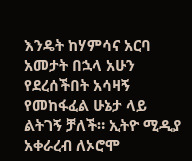እንዴት ከሃምሳና አርባ አመታት በኋላ አሁን የደረሰችበት አሳዛኝ የመከፋፈል ሁኔታ ላይ ልትገኝ ቻለች። ኢትዮ ሚዲያ አቀራረብ ለኦሮሞ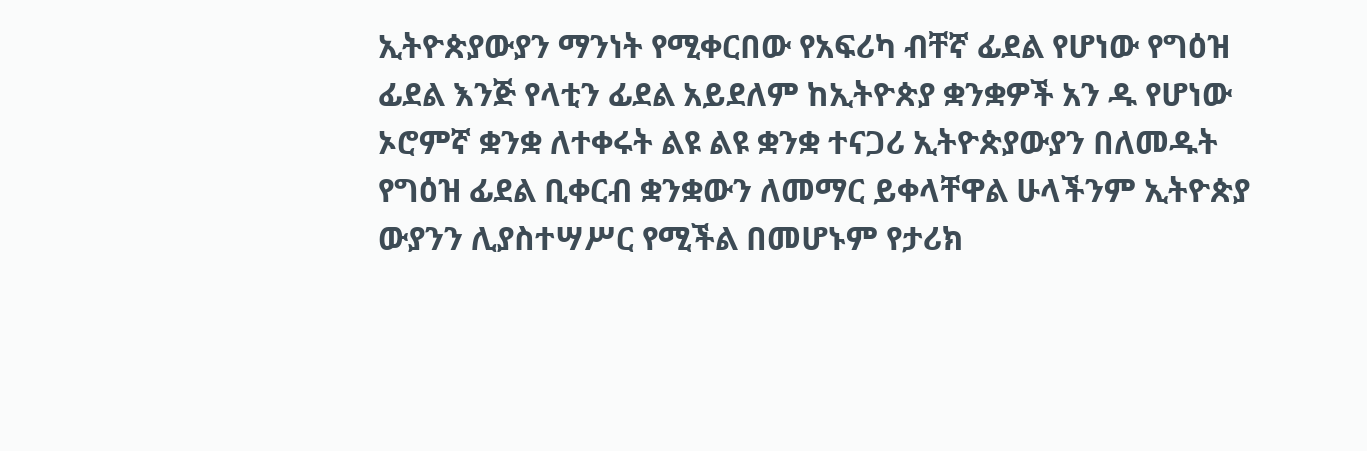ኢትዮጵያውያን ማንነት የሚቀርበው የአፍሪካ ብቸኛ ፊደል የሆነው የግዕዝ ፊደል እንጅ የላቲን ፊደል አይደለም ከኢትዮጵያ ቋንቋዎች አን ዱ የሆነው ኦሮምኛ ቋንቋ ለተቀሩት ልዩ ልዩ ቋንቋ ተናጋሪ ኢትዮጵያውያን በለመዱት የግዕዝ ፊደል ቢቀርብ ቋንቋውን ለመማር ይቀላቸዋል ሁላችንም ኢትዮጵያ ውያንን ሊያስተሣሥር የሚችል በመሆኑም የታሪክ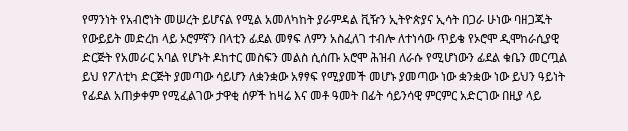የማንነት የአብሮነት መሠረት ይሆናል የሚል አመለካከት ያራምዳል ቪዥን ኢትዮጵያና ኢሳት በጋራ ሁነው ባዘጋጁት የውይይት መድረከ ላይ ኦሮምኛን በላቲን ፊደል መፃፍ ለምን አስፈለገ ተብሎ ለተነሳው ጥይቄ የኦሮሞ ዲሞከራሲያዊ ድርጅት የአመራር አባል የሆኑት ዶከተር መስፍን መልስ ሲሰጡ አሮሞ ሕዝብ ለራሱ የሚሆነውን ፊደል ቁቤን መርጧል ይህ የፖለቲካ ድርጅት ያመጣው ሳይሆን ለቋንቋው አፃፃፍ የሚያመች መሆኑ ያመጣው ነው ቋንቋው ነው ይህን ዓይነት የፊደል አጠቃቀም የሚፈልገው ታዋቂ ሰዎች ከዛሬ እና መቶ ዓመት በፊት ሳይንሳዊ ምርምር አድርገው በዚያ ላይ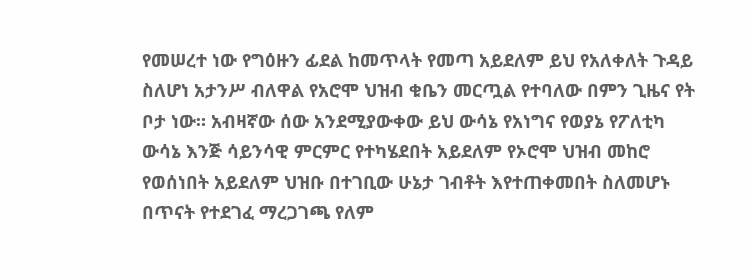የመሠረተ ነው የግዕዙን ፊደል ከመጥላት የመጣ አይደለም ይህ የአለቀለት ጉዳይ ስለሆነ አታንሥ ብለዋል የአሮሞ ህዝብ ቁቤን መርጧል የተባለው በምን ጊዜና የት ቦታ ነው። አብዛኛው ሰው አንደሚያውቀው ይህ ውሳኔ የአነግና የወያኔ የፖለቲካ ውሳኔ እንጅ ሳይንሳዊ ምርምር የተካሄደበት አይደለም የኦሮሞ ህዝብ መከሮ የወሰነበት አይደለም ህዝቡ በተገቢው ሁኔታ ገብቶት እየተጠቀመበት ስለመሆኑ በጥናት የተደገፈ ማረጋገጫ የለም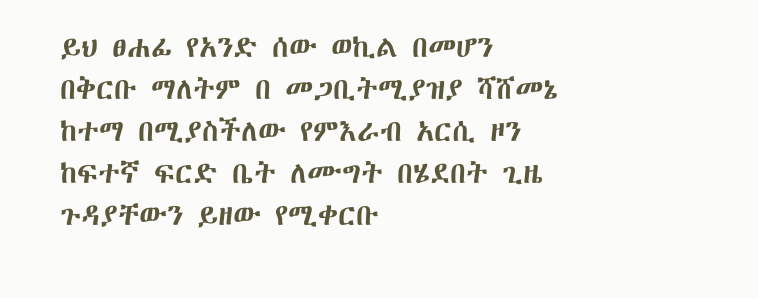ይህ ፀሐፊ የአንድ ሰው ወኪል በመሆን በቅርቡ ማለትም በ መጋቢትሚያዝያ ሻሸመኔ ከተማ በሚያስችለው የምእራብ አርሲ ዞን ከፍተኛ ፍርድ ቤት ለሙግት በሄደበት ጊዜ ጉዳያቸውን ይዘው የሚቀርቡ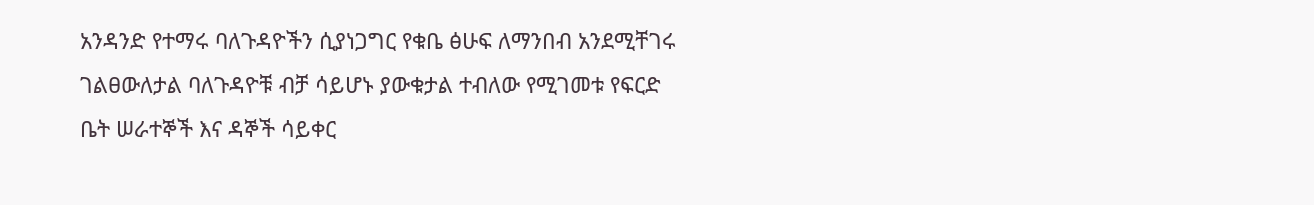አንዳንድ የተማሩ ባለጉዳዮችን ሲያነጋግር የቁቤ ፅሁፍ ለማንበብ አንደሚቸገሩ ገልፀውለታል ባለጉዳዮቹ ብቻ ሳይሆኑ ያውቁታል ተብለው የሚገመቱ የፍርድ ቤት ሠራተኞች እና ዳኞች ሳይቀር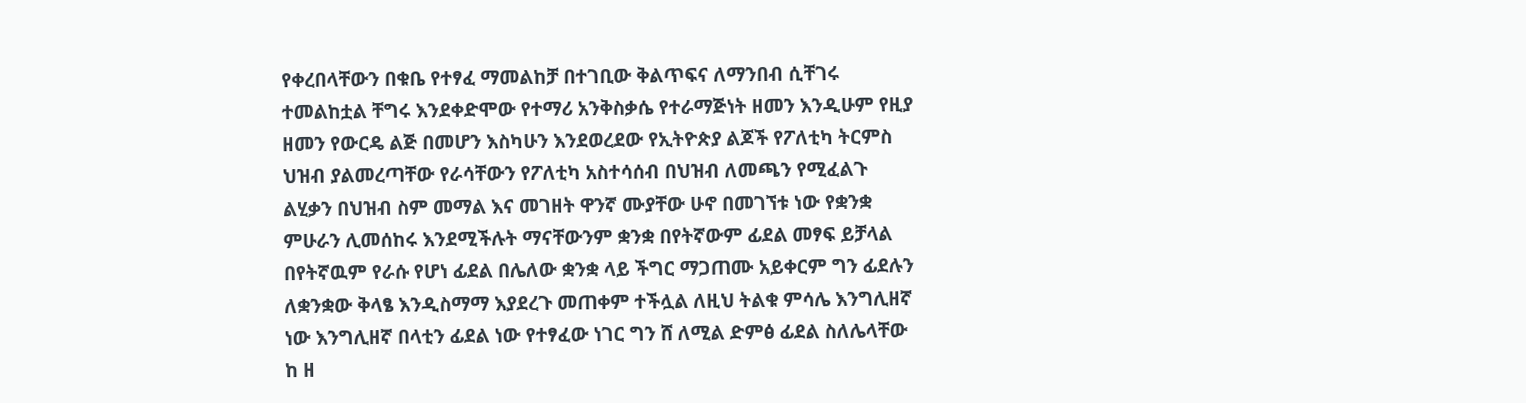የቀረበላቸውን በቁቤ የተፃፈ ማመልከቻ በተገቢው ቅልጥፍና ለማንበብ ሲቸገሩ ተመልከቷል ቸግሩ እንደቀድሞው የተማሪ አንቅስቃሴ የተራማጅነት ዘመን እንዲሁም የዚያ ዘመን የውርዴ ልጅ በመሆን እስካሁን እንደወረደው የኢትዮጵያ ልጆች የፖለቲካ ትርምስ ህዝብ ያልመረጣቸው የራሳቸውን የፖለቲካ አስተሳሰብ በህዝብ ለመጫን የሚፈልጉ ልሂቃን በህዝብ ስም መማል እና መገዘት ዋንኛ ሙያቸው ሁኖ በመገኘቱ ነው የቋንቋ ምሁራን ሊመሰከሩ እንደሚችሉት ማናቸውንም ቋንቋ በየትኛውም ፊደል መፃፍ ይቻላል በየትኛዉም የራሱ የሆነ ፊደል በሌለው ቋንቋ ላይ ችግር ማጋጠሙ አይቀርም ግን ፊደሉን ለቋንቋው ቅላፄ እንዲስማማ እያደረጉ መጠቀም ተችሏል ለዚህ ትልቁ ምሳሌ እንግሊዘኛ ነው እንግሊዘኛ በላቲን ፊደል ነው የተፃፈው ነገር ግን ሸ ለሚል ድምፅ ፊደል ስለሌላቸው ከ ዘ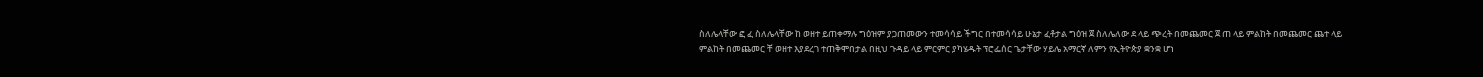ስለሌላቸው ፎ ፈ ስለሌላቸው ከ ወዘተ ይጠቀማሉ ግዕዝም ያጋጠመውን ተመሳሳይ ችግር በተመሳሳይ ሁኔታ ፈቶታል ግዕዝ ጀ ስለሌለው ደ ላይ ጭረት በመጨመር ጀ ጠ ላይ ምልከት በመጨመር ጨተ ላይ ምልከት በመጨመር ቸ ወዘተ እያደረገ ተጠቅሞበታል በዚህ ጉዳይ ላይ ምርምር ያካሄዱት ፕሮፌሰር ጌታቸው ሃይሌ አማርኛ ለምን የኢትዮጵያ ቋንቋ ሆነ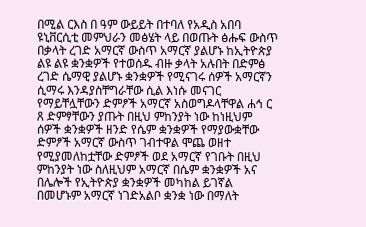በሚል ርእስ በ ዓም ውይይት በተባለ የአዲስ አበባ ዩኒቨርሲቲ መምህራን መፅሄት ላይ በወጡት ፅሑፍ ውስጥ በቃላት ረገድ አማርኛ ውስጥ አማርኛ ያልሆኑ ከኢትዮጵያ ልዩ ልዩ ቋንቋዎች የተወሰዱ ብዙ ቃላት አሉበት በድምፅ ረገድ ሴማዊ ያልሆኑ ቋንቋዎች የሚናገሩ ሰዎች አማርኛን ሲማሩ እንዳያስቸግራቸው ሲል እነሱ መናገር የማይቸሏቸውን ድምፆች አማርኛ አስወግዶላቸዋል ሐኅ ር ጸ ድምፃቸውን ያጡት በዚህ ምከንያት ነው ከነዚህም ሰዎች ቋንቋዎች ዘንድ የሴም ቋንቋዎች የማያውቋቸው ድምፆች አማርኛ ውስጥ ገብተዋል ሞጨ ወዘተ የሚያመለከቷቸው ድምፆች ወደ አማርኛ የገቡት በዚህ ምከንያት ነው ስለዚህም አማርኛ በሴም ቋንቋዎች አና በሌሎች የኢትዮጵያ ቋንቋዎች መካከል ይገኛል በመሆኑም አማርኛ ነገድአልቦ ቋንቋ ነው በማለት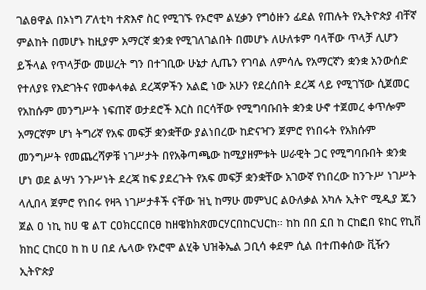ገልፀዋል በኦነግ ፖለቲካ ተጽእኖ ስር የሚገኙ የኦሮሞ ልሂቃን የግዕዙን ፊደል የጠሉት የኢትዮጵያ ብቸኛ ምልከት በመሆኑ ከዚያም አማርኛ ቋንቋ የሚገለገልበት በመሆኑ ለሁለቱም ባላቸው ጥላቻ ሊሆን ይችላል የጥላቻው መሠረት ግን በተገቢው ሁኔታ ሊጤን የገባል ለምሳሌ የአማርኛን ቋንቋ አንውሰድ የተለያዩ የእድገትና የመቀላቀል ደረጃዎችን አልፎ ነው አሁን የደረሰበት ደረጃ ላይ የሚገኘው ሲጀመር የአከሱም መንግሥት ነፍጠኛ ወታደሮች እርስ በርሳቸው የሚግባቡበት ቋንቋ ሁኖ ተጀመረ ቀጥሎም አማርኛም ሆነ ትግሪኛ የአፍ መፍቻ ቋንቋቸው ያልነበረው ከድናዣን ጀምሮ የነበሩት የአክሱም መንግሥት የመጨረሻዎቹ ነገሥታት በየአቅጣጫው ከሚያዘምቱት ሠራዊት ጋር የሚግባቡበት ቋንቋ ሆነ ወደ ልሣነ ንጉሥነት ደረጃ ከፍ ያደረጉት የአፍ መፍቻ ቋንቋቸው አገውኛ የነበረው ከንጉሥ ነገሥት ላሊበላ ጀምሮ የነበሩ የዛጓ ነገሥታቶች ናቸው ዝኒ ከማሁ መምህር ልዑለቃል አካሉ ኢትዮ ሚዲያ ጁን ጀል ዐ ነኪ ከሀ ዌ ልፐ ርዐክርርበርፀ ከዘዌክክጽመርሃርበከርህርከ። ከከ በበ ኗበ ከ ርከፎበ ዩከር የኪቨ ክከር ርከርዐ ከ ከ ሀ በደ ሌላው የኦሮሞ ልሂቅ ህዝቅኤል ጋቢሳ ቀደም ሲል በተጠቀሰው ቪዥን ኢትዮጵያ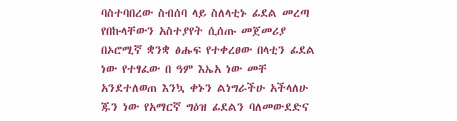ባስተባበረው ስብሰባ ላይ ስለላቲኑ ፊደል መረጣ የበኩላቸውን አስተያየት ሲሰጡ መጀመሪያ በኦሮሚኛ ቋንቋ ፅሑፍ የተቀረፀው በላቲን ፊደል ነው የተፃፈው በ ዓም እኤአ ነው መቸ አንደተለወጠ እንኳ ቀኑን ልነግራችሁ አችላለሁ ጁን ነው የአማርኛ ግዕዝ ፊደልን ባለመውደድና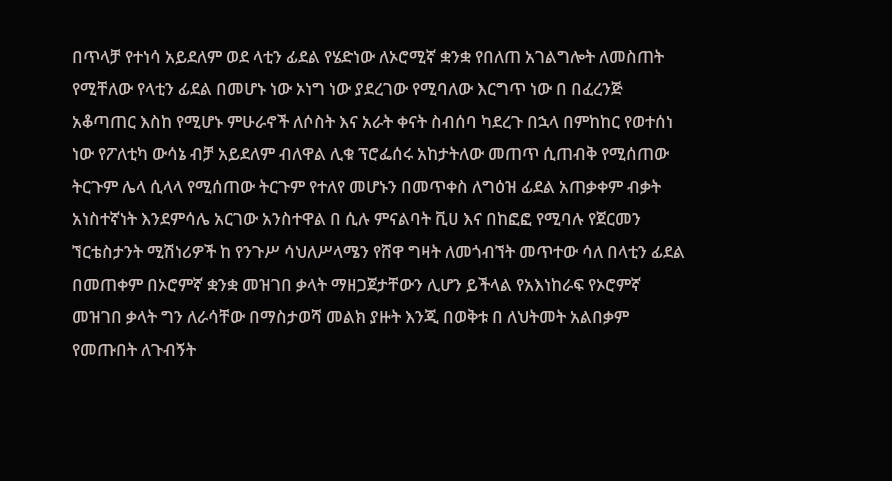በጥላቻ የተነሳ አይደለም ወደ ላቲን ፊደል የሄድነው ለኦሮሚኛ ቋንቋ የበለጠ አገልግሎት ለመስጠት የሚቸለው የላቲን ፊደል በመሆኑ ነው ኦነግ ነው ያደረገው የሚባለው እርግጥ ነው በ በፈረንጅ አቆጣጠር እስከ የሚሆኑ ምሁራኖች ለሶስት እና አራት ቀናት ስብሰባ ካደረጉ በኋላ በምከከር የወተሰነ ነው የፖለቲካ ውሳኔ ብቻ አይደለም ብለዋል ሊቁ ፕሮፌሰሩ አከታትለው መጠጥ ሲጠብቅ የሚሰጠው ትርጉም ሌላ ሲላላ የሚሰጠው ትርጉም የተለየ መሆኑን በመጥቀስ ለግዕዝ ፊደል አጠቃቀም ብቃት አነስተኛነት እንደምሳሌ አርገው አንስተዋል በ ሲሉ ምናልባት ቪሀ እና በከፎፎ የሚባሉ የጀርመን ኘርቴስታንት ሚሽነሪዎች ከ የንጉሥ ሳህለሥላሜን የሸዋ ግዛት ለመጎብኘት መጥተው ሳለ በላቲን ፊደል በመጠቀም በኦሮምኛ ቋንቋ መዝገበ ቃላት ማዘጋጀታቸውን ሊሆን ይችላል የአእነከራፍ የኦሮምኛ መዝገበ ቃላት ግን ለራሳቸው በማስታወሻ መልክ ያዙት እንጂ በወቅቱ በ ለህትመት አልበቃም የመጡበት ለጉብኝት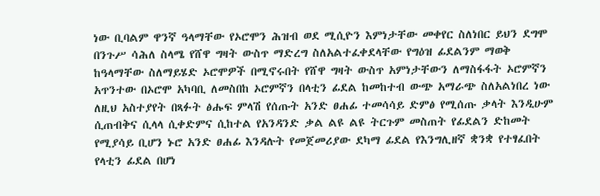ነው ቢባልም ዋንኛ ዓላማቸው የኦሮሞን ሕዝብ ወደ ሚሲዮን እምነታቸው መቀየር ስለነበር ይህን ደግሞ በንጉሥ ሳሕለ ስላሜ የሸዋ ግዛት ውስጥ ማድረግ ስለአልተፈቀደላቸው የግዕዝ ፊደልንም ማወቅ ከዓላማቸው ስለማይሄድ ኦሮሞዎች በሚኖሩበት የሸዋ ግዛት ውስጥ አምነታቸውን ለማስፋፋት ኦሮምኛን አጥንተው በኦሮሞ አካባቢ ለመስበከ ኦሮምኛን በላቲን ፊደል ከመከተብ ውጭ አማራጭ ስለአልነበረ ነው ለዚህ አስተያየት በጻፉት ፅሑፍ ምላሽ የሰጡት አንድ ፀሐፊ ተመሳሳይ ድምፅ የሚሰጡ ቃላት እንዲሁም ሲጠብቅና ሲላላ ሲቀድምና ሲከተል የአንዳንድ ቃል ልዩ ልዩ ትርጉም መስጠት የፊደልን ድከመት የሚያሳይ ቢሆን ኑሮ አንድ ፀሐፊ እንዳሉት የመጀመሪያው ደካማ ፊደል የእንግሊዘኛ ቋንቋ የተፃፈበት የላቲን ፊደል በሆነ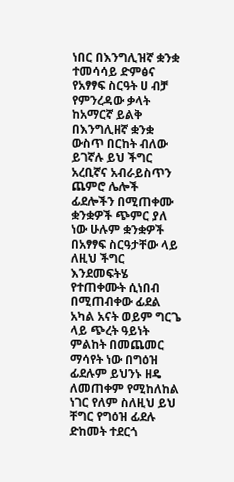ነበር በእንግሊዝኛ ቋንቋ ተመሳሳይ ድምፅና የአፃፃፍ ስርዓት ሀ ብቻ የምንረዳው ቃላት ከአማርኛ ይልቅ በእንግሊዘኛ ቋንቋ ውስጥ በርከት ብለው ይገኛሉ ይህ ችግር አረቢኛና አብራይስጥን ጨምሮ ሌሎች ፊደሎችን በሚጠቀሙ ቋንቋዎች ጭምር ያለ ነው ሁሉም ቋንቋዎች በአፃፃፍ ስርዓታቸው ላይ ለዚህ ችግር እንደመፍትሄ የተጠቀሙት ሲነበብ በሚጠብቀው ፊደል አካል አናት ወይም ግርጌ ላይ ጭረት ዓይነት ምልከት በመጨመር ማሳየት ነው በግዕዝ ፊደሉም ይህንኑ ዘዴ ለመጠቀም የሚከለከል ነገር የለም ስለዚህ ይህ ቸግር የግዕዝ ፊደሉ ድከመት ተደርጎ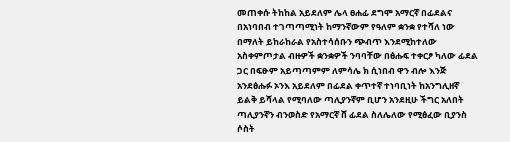መጠቀሱ ትከከል አይደለም ሌላ ፀሐፊ ደግሞ አማርኛ በፊደልና በአነባበብ ተገጣጣሚነት ከማንኛውም የዓለም ቋንቋ የተሻለ ነው በማለት ይከራከራል የአስተሳሰቡን ጭብጥ እንደሚከተለው አስቀምጦታል ብዙዎች ቋንቋዎች ንባባቸው በፅሑፍ ተቀርፆ ካለው ፊደል ጋር በፍፁም አይጣጣምም ለምሳሌ ክ ሲነበብ ዋን ብሎ እንጅ አንደፅሑፉ ኦንእ አይደለም በፊደል ቀጥተኛ ተነባቢነት ከአንግሊዘኛ ይልቅ ይሻላል የሚባለው ጣሊያንኛም ቢሆን አንደዚሁ ችግር አለበት ጣሊያንኛን ብንወስድ የአማርኛ ሸ ፊደል ስለሌለው የሚፅፈው ቢያንስ ሶስት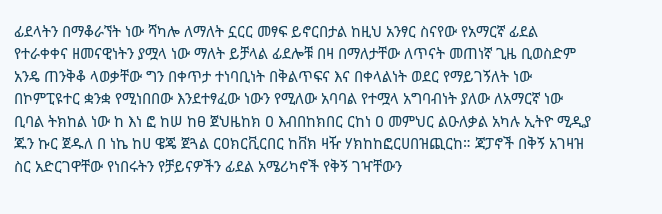ፊደላትን በማቆራኘት ነው ሻካሎ ለማለት ኗርር መፃፍ ይኖርበታል ከዚህ አንፃር ስናየው የአማርኛ ፊደል የተራቀቀና ዘመናዊነትን ያሟላ ነው ማለት ይቻላል ፊደሎቹ በዛ በማለታቸው ለጥናት መጠነኛ ጊዜ ቢወስድም አንዴ ጠንቅቆ ላወቃቸው ግን በቀጥታ ተነባቢነት በቅልጥፍና እና በቀላልነት ወደር የማይገኝለት ነው በኮምፒዩተር ቋንቋ የሚነበበው እንደተፃፈው ነውን የሚለው አባባል የተሟላ አግባብነት ያለው ለአማርኛ ነው ቢባል ትክከል ነው ከ እነ ፎ ከሠ ከፀ ጀህዜከክ ዐ እብበከክበር ርከነ ዐ መምህር ልዑለቃል አካሉ ኢትዮ ሚዲያ ጁን ኩር ጀዱለ በ ነኬ ከሀ ዌጄ ጀጓል ርዐክርቪርበር ከቨክ ዛዥ ሃክከከፎርሀበዝጪርከ። ጃፓኖች በቅኝ አገዛዝ ስር አድርገዋቸው የነበሩትን የቻይናዎችን ፊደል አሜሪካኖች የቅኝ ገዣቸውን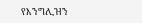የእንግሊዝን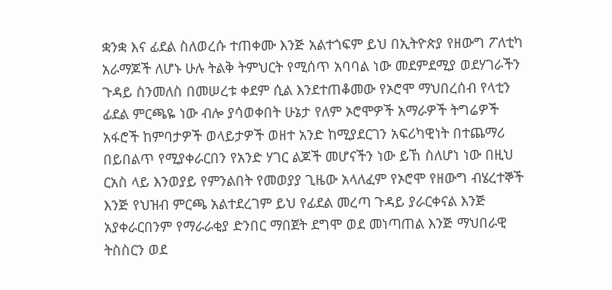ቋንቋ እና ፊደል ስለወረሱ ተጠቀሙ እንጅ አልተጎፍም ይህ በኢትዮጵያ የዘውግ ፖለቲካ አራማጆች ለሆኑ ሁሉ ትልቅ ትምህርት የሚሰጥ አባባል ነው መደምደሚያ ወደሃገራችን ጉዳይ ስንመለስ በመሠረቱ ቀደም ሲል እንደተጠቆመው የኦሮሞ ማህበረሰብ የላቲን ፊደል ምርጫዬ ነው ብሎ ያሳወቀበት ሁኔታ የለም ኦሮሞዎች አማራዎች ትግሬዎች አፋሮች ከምባታዎች ወላይታዎች ወዘተ አንድ ከሚያደርገን አፍሪካዊነት በተጨማሪ በይበልጥ የሚያቀራርበን የአንድ ሃገር ልጆች መሆናችን ነው ይኸ ስለሆነ ነው በዚህ ርአስ ላይ እንወያይ የምንልበት የመወያያ ጊዜው አላለፈም የኦሮሞ የዘውግ ብሄረተኞች እንጅ የህዝብ ምርጫ አልተደረገም ይህ የፊደል መረጣ ጉዳይ ያራርቀናል እንጅ አያቀራርበንም የማራራቂያ ድንበር ማበጀት ደግሞ ወደ መነጣጠል እንጅ ማህበራዊ ትስስርን ወደ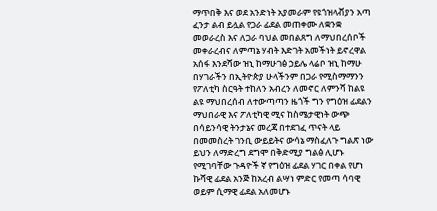ማጥበቅ እና ወደ አንድነት አያመራም የዩጎዝላቭያን አጣ ፈንታ ልብ ይሏል የጋራ ፊደል መጠቀሙ ለቋንቋ መወራረስ እና ለጋራ ባህል መበልጸግ ለማህበረሰቦች መቀራረብና ለምጣኔ ሃብት እድገት አመችነት ይኖረዋል አሰፋ እንደሻው ዝኒ ከማሁገፅ ኃይሌ ላሬቦ ዝኒ ከማሁ በሃገራችን በኢትዮጵያ ሁላችንም በጋራ የሚስማማንን የፖለቲካ ስርዓት ተከለን አብረን ለመኖር ለምንሻ ከልዩ ልዩ ማህበረሰብ ለተውጣጣን ዜጎች ግን የግዕዝ ፊደልን ማህበራዊ እና ፖለቲካዊ ሚና ከስሜታዊነት ውጭ በሳይንሳዊ ትንታኔና መረጃ በተደገፈ ጥናት ላይ በመመስረት ገንቢ ውይይትና ውሳኔ ማስፈለጉ ግልጽ ነው ይህን ለማድረግ ደግሞ በቅድሚያ ግልፅ ሊሆኑ የሚገባቸው ጉዳዮች ኛ የግዕዝ ፊደል ሃገር በቀል የሆነ ኩሻዊ ፊደል አንጅ ከአረብ ልሣነ ምድር የመጣ ሳባዊ ወይም ሲማዊ ፊደል አለመሆኑ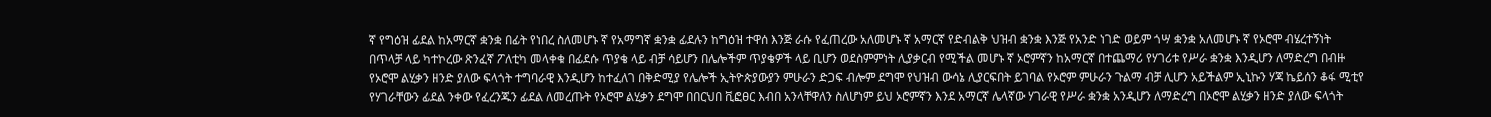ኛ የግዕዝ ፊደል ከአማርኛ ቋንቋ በፊት የነበረ ስለመሆኑ ኛ የአማግኛ ቋንቋ ፊደሉን ከግዕዝ ተዋሰ እንጅ ራሱ የፈጠረው አለመሆኑ ኛ አማርኛ የድብልቅ ህዝብ ቋንቋ እንጅ የአንድ ነገድ ወይም ጎሣ ቋንቋ አለመሆኑ ኛ የኦሮሞ ብሄረተኝነት በጥላቻ ላይ ካተኮረው ጽንፈኛ ፖለቲካ መላቀቁ በፊደሱ ጥያቄ ላይ ብቻ ሳይሆን በሌሎችም ጥያቄዎች ላይ ቢሆን ወደስምምነት ሊያቃርብ የሚችል መሆኑ ኛ ኦሮምኛን ከአማርኛ በተጨማሪ የሃገሪቱ የሥራ ቋንቋ እንዲሆን ለማድረግ በብዙ የኦሮሞ ልሂቃን ዘንድ ያለው ፍላጎት ተግባራዊ እንዲሆን ከተፈለገ በቅድሚያ የሌሎች ኢትዮጵያውያን ምሁራን ድጋፍ ብሎም ደግሞ የህዝብ ውሳኔ ሊያርፍበት ይገባል የኦሮም ምሁራን ጉልማ ብቻ ሊሆን አይችልም ኢኒኩን ሃጃ ኬይሰን ቆፋ ሚቲየ የሃገራቸውን ፊደል ንቀው የፈረንጁን ፊደል ለመረጡት የኦሮሞ ልሂቃን ደግሞ በበርህበ ቪፎፀር እብበ አንላቸዋለን ስለሆነም ይህ ኦሮምኛን እንደ አማርኛ ሌላኛው ሃገራዊ የሥራ ቋንቋ አንዲሆን ለማድረግ በኦሮሞ ልሂቃን ዘንድ ያለው ፍላጎት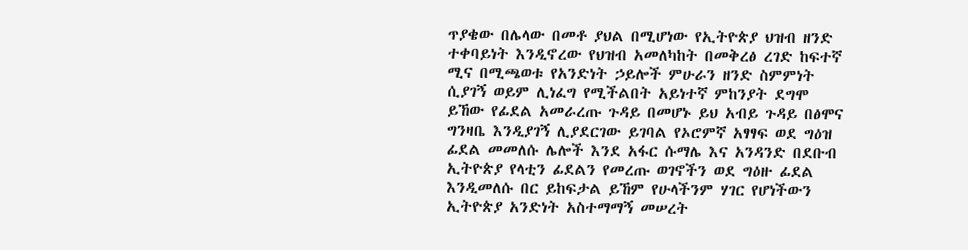ጥያቄው በሌላው በመቶ ያህል በሚሆነው የኢትዮጵያ ህዝብ ዘንድ ተቀባይነት እንዲኖረው የህዝብ አመለካከት በመቅረፅ ረገድ ከፍተኛ ሚና በሚጫወቱ የአንድነት ኃይሎች ምሁራን ዘንድ ስምምነት ሲያገኝ ወይም ሊነፈግ የሚችልበት አይነተኛ ምከንያት ደግሞ ይኸው የፊደል አመራረጡ ጉዳይ በመሆኑ ይህ አብይ ጉዳይ በፅሞና ግንዛቤ እንዲያገኝ ሊያደርገው ይገባል የኦሮምኛ አፃፃፍ ወደ ግዕዝ ፊደል መመለሱ ሌሎች እንደ አፋር ሱማሌ እና አንዳንድ በደቡብ ኢትዮጵያ የላቲን ፊደልን የመረጡ ወገኖችን ወደ ግዕዙ ፊደል እንዲመለሱ በር ይከፍታል ይኸም የሁላችንም ሃገር የሆነችውን ኢትዮጵያ አንድነት አስተማማኝ መሠረት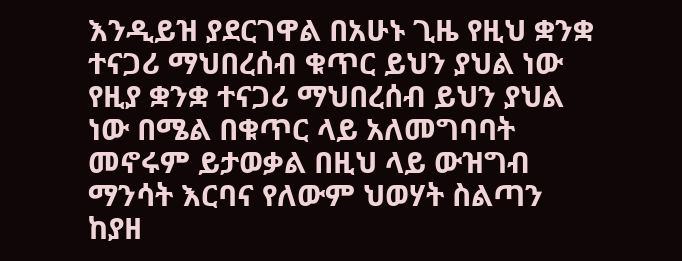እንዲይዝ ያደርገዋል በአሁኑ ጊዜ የዚህ ቋንቋ ተናጋሪ ማህበረሰብ ቁጥር ይህን ያህል ነው የዚያ ቋንቋ ተናጋሪ ማህበረሰብ ይህን ያህል ነው በሜል በቁጥር ላይ አለመግባባት መኖሩም ይታወቃል በዚህ ላይ ውዝግብ ማንሳት እርባና የለውም ህወሃት ስልጣን ከያዘ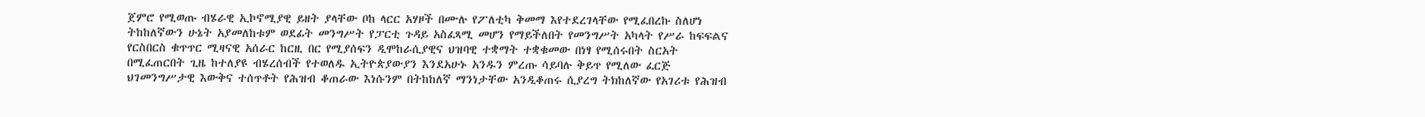ጀምሮ የሚወጡ ብሄራዊ ኢኮኖሚያዊ ይዘት ያላቸው ቦከ ላርር አሃዞች በሙሉ የፖለቲካ ቅመማ እየተደረገላቸው የሚፈበረኩ ስለሆነ ትከከለኛውን ሁኔት አያመለከቱም ወደፊት መንግሥት የፓርቲ ጉዳይ አስፈጻሚ መሆን የማይችለበት የመንግሥት አካላት የሥራ ከፍፍልና የርስበርስ ቁጥጥር ሚዛናዊ አሰራር ከርዚ በር የሚያሰፍን ዲሞከራሲያዊና ህዝባዊ ተቋማት ተቋቁመው በነፃ የሚሰሩበት ስርአት በሚፈጠርበት ጊዜ ከተለያዩ ብሄረሰብች የተወለዱ ኢትዮጵያውያን እንደአሁኑ አንዱን ምረጡ ሳይባሉ ቅይጥ የሚለው ፈርጅ ህገመንግሥታዊ እውቅና ተሰጥቶት የሕዝብ ቆጠራው እነሱንም በትከከለኛ ማንነታቸው አንዲቆጠሩ ሲያረግ ትክከለኛው የአገሪቱ የሕዝብ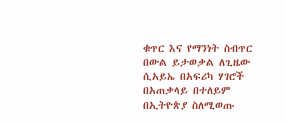ቁጥር እና የማንነት ስብጥር በውል ይታወቃል ለጊዜው ሲአይኤ በአፍሪካ ሃገሮች በአጠቃላይ በተለይም በኢትዮጵያ ስለሚወጡ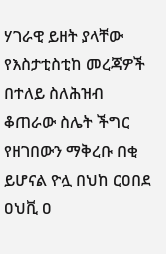ሃገራዊ ይዘት ያላቸው የእስታቲስቲከ መረጃዎች በተለይ ስለሕዝብ ቆጠራው ስሌት ችግር የዘገበውን ማቅረቡ በቂ ይሆናል ዮሏ በህከ ርዐበደ ዐህቪ ዐ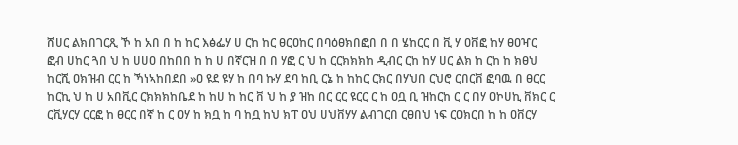ሸሀር ልክበገርጺ ኾ ከ አበ በ ከ ከር እፅፌሃ ሀ ርከ ከር ፀርዐከር በባዕፀክበፎበ በ በ ሄከርር በ ቪ ሃ ዐቨፎ ከሃ ፀዐዣር ፎብ ሀከር ጓበ ህ ከ ሀሀዐ በከበበ ከ ከ ሀ በኛርዝ በ በ ሃፎ ር ህ ከ ርርክክክከ ዲብር ርከ ከሃ ሀር ልክ ከ ርከ ከ ክፀህ ከርሺ ዐክዝብ ርር ከ ኻነኣከበደበ »ዐ ዩደ ዩሃ ከ በባ ኩሃ ደባ ከቢ ርኔ ከ ከከር ርክር በሃህበ ርህሮ ርበርቨ ፎባዉ በ ፀርር ከርኪ ህ ከ ሀ አበቪር ርክክክከቤደ ከ ከሀ ከ ከር ቨ ህ ከ ያ ዝከ በር ርር ዩርር ር ከ ዐቧ ቢ ዝከርከ ር ር በሃ ዐኮሀኪ ቨክር ር ርቪሃርሃ ርርፎ ከ ፀርር በኛ ከ ር ዐሃ ከ ክቧ ከ ባ ከቧ ከህ ክፐ ዐህ ሀህቨሃሃ ልብገርበ ርፀበህ ነፍ ርዐክርበ ከ ከ ዐቨርሃ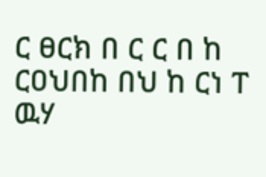ር ፀርክ በ ር ር በ ከ ርዐህበከ በህ ከ ርነ ፐ ዉሃ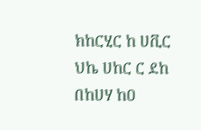ክከርሂር ከ ሀቪር ህኬ ሀከር ር ደከ በከሀሃ ከዐ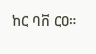ከር ባቨ ርዐ።